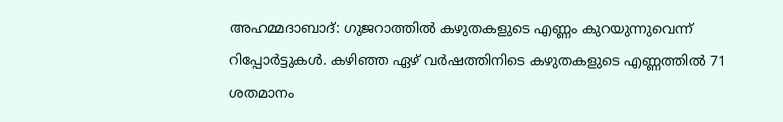അഹമ്മദാബാദ്: ഗുജറാത്തിൽ കഴുതകളുടെ എണ്ണം കുറയുന്നുവെന്ന് റിപ്പോർട്ടുകൾ. കഴിഞ്ഞ ഏഴ് വർഷത്തിനിടെ കഴുതകളുടെ എണ്ണത്തിൽ 71 ശതമാനം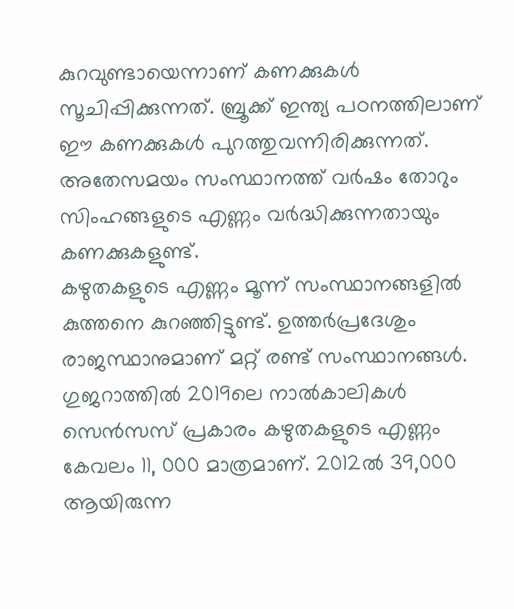കുറവുണ്ടായെന്നാണ് കണക്കുകൾ സൂചിപ്പിക്കുന്നത്. ബ്രൂക്ക് ഇന്ത്യ പഠനത്തിലാണ് ഈ കണക്കുകൾ പുറത്തുവന്നിരിക്കുന്നത്. അതേസമയം സംസ്ഥാനത്ത് വർഷം തോറും സിംഹങ്ങളുടെ എണ്ണം വർദ്ധിക്കുന്നതായും കണക്കുകളുണ്ട്.
കഴുതകളുടെ എണ്ണം മൂന്ന് സംസ്ഥാനങ്ങളിൽ കുത്തനെ കുറഞ്ഞിട്ടുണ്ട്. ഉത്തർപ്രദേശും രാജസ്ഥാനുമാണ് മറ്റ് രണ്ട് സംസ്ഥാനങ്ങൾ. ഗുജറാത്തിൽ 2019ലെ നാൽകാലികൾ സെൻസസ് പ്രകാരം കഴുതകളുടെ എണ്ണം കേവലം 11, 000 മാത്രമാണ്. 2012ൽ 39,000 ആയിരുന്ന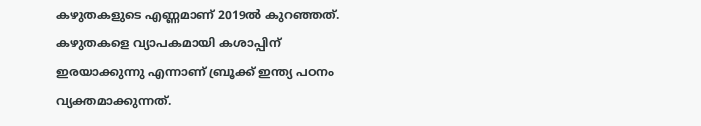കഴുതകളുടെ എണ്ണമാണ് 2019ൽ കുറഞ്ഞത്. കഴുതകളെ വ്യാപകമായി കശാപ്പിന് ഇരയാക്കുന്നു എന്നാണ് ബ്രൂക്ക് ഇന്ത്യ പഠനം വ്യക്തമാക്കുന്നത്.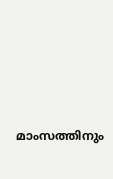മാംസത്തിനും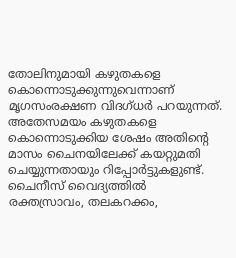തോലിനുമായി കഴുതകളെ കൊന്നൊടുക്കുന്നുവെന്നാണ് മൃഗസംരക്ഷണ വിദഗ്ധർ പറയുന്നത്. അതേസമയം കഴുതകളെ കൊന്നൊടുക്കിയ ശേഷം അതിന്റെ മാസം ചൈനയിലേക്ക് കയറ്റുമതി ചെയ്യുന്നതായും റിപ്പോർട്ടുകളുണ്ട്. ചൈനീസ് വൈദ്യത്തിൽ രക്തസ്രാവം, തലകറക്കം,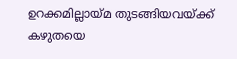ഉറക്കമില്ലായ്മ തുടങ്ങിയവയ്ക്ക് കഴുതയെ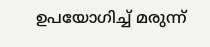ഉപയോഗിച്ച് മരുന്ന്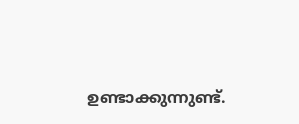ഉണ്ടാക്കുന്നുണ്ട്.